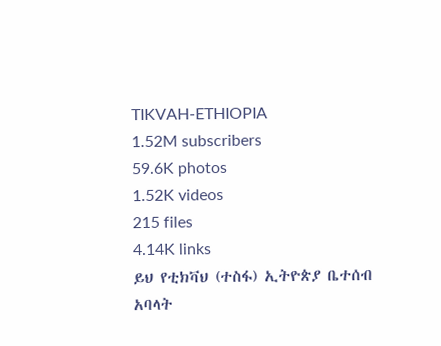TIKVAH-ETHIOPIA
1.52M subscribers
59.6K photos
1.52K videos
215 files
4.14K links
ይህ የቲክቫህ (ተስፋ) ኢትዮጵያ ቤተሰብ አባላት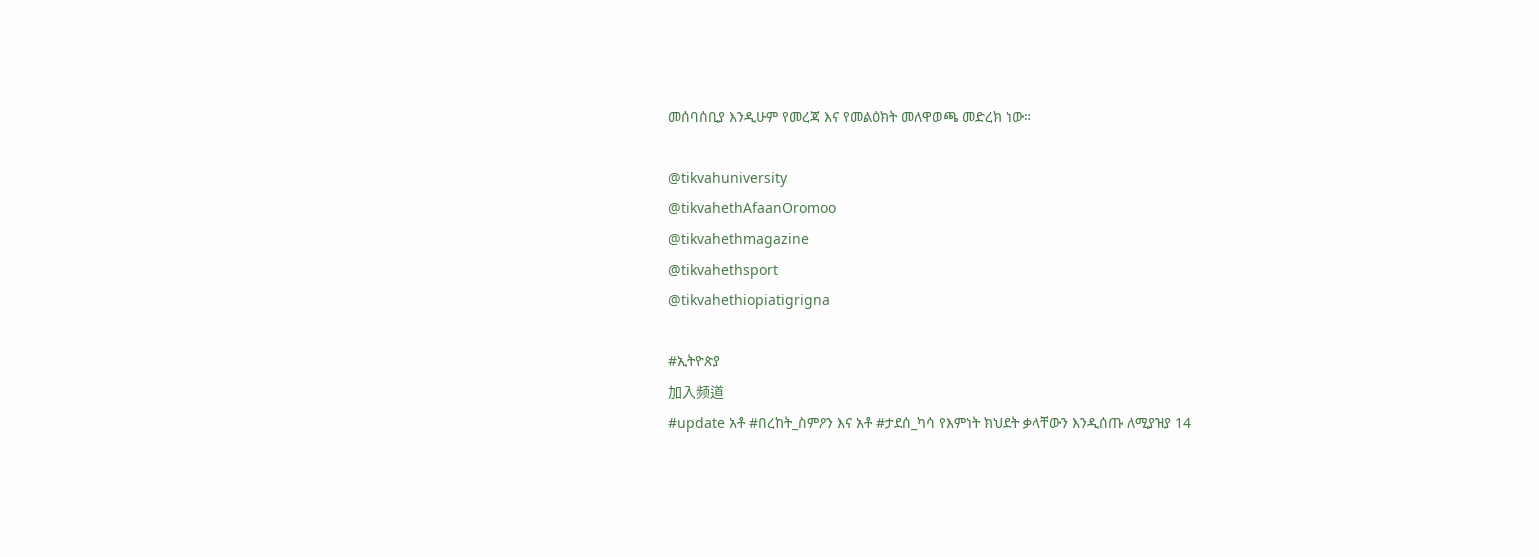መሰባሰቢያ እንዲሁም የመረጃ እና የመልዕክት መለዋወጫ መድረክ ነው።

@tikvahuniversity
@tikvahethAfaanOromoo
@tikvahethmagazine
@tikvahethsport
@tikvahethiopiatigrigna

#ኢትዮጵያ
加入频道
#update አቶ #በረከት_ስምዖን እና አቶ #ታደሰ_ካሳ የእምነት ክህደት ቃላቸውን እንዲሰጡ ለሚያዝያ 14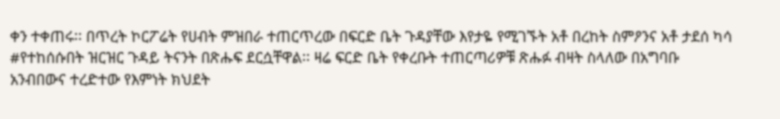ቀን ተቀጠሩ፡፡ በጥረት ኮርፖሬት የሀብት ምዝበራ ተጠርጥረው በፍርድ ቤት ጉዳያቸው እየታዬ የሚገኙት አቶ በረከት ስምዖንና አቶ ታደሰ ካሳ #የተከሰሱበት ዝርዝር ጉዳይ ትናንት በጽሑፍ ደርሷቸዋል፡፡ ዛሬ ፍርድ ቤት የቀረቡት ተጠርጣሪዎቹ ጽሑፉ ብዛት ስላለው በአግባቡ አንብበውና ተረድተው የእምነት ክህደት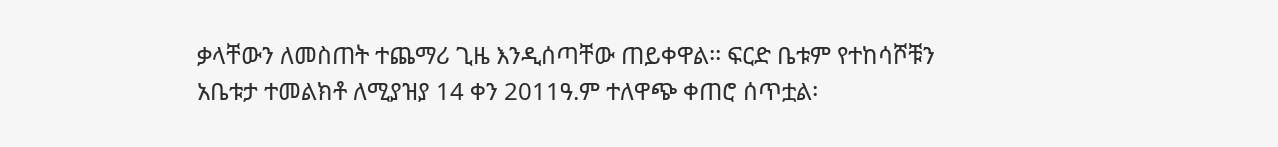ቃላቸውን ለመስጠት ተጨማሪ ጊዜ እንዲሰጣቸው ጠይቀዋል፡፡ ፍርድ ቤቱም የተከሳሾቹን አቤቱታ ተመልክቶ ለሚያዝያ 14 ቀን 2011ዓ.ም ተለዋጭ ቀጠሮ ሰጥቷል፡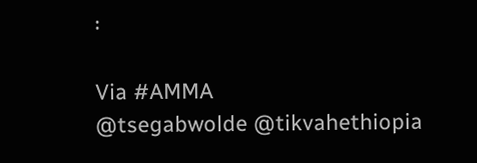፡

Via #AMMA
@tsegabwolde @tikvahethiopia